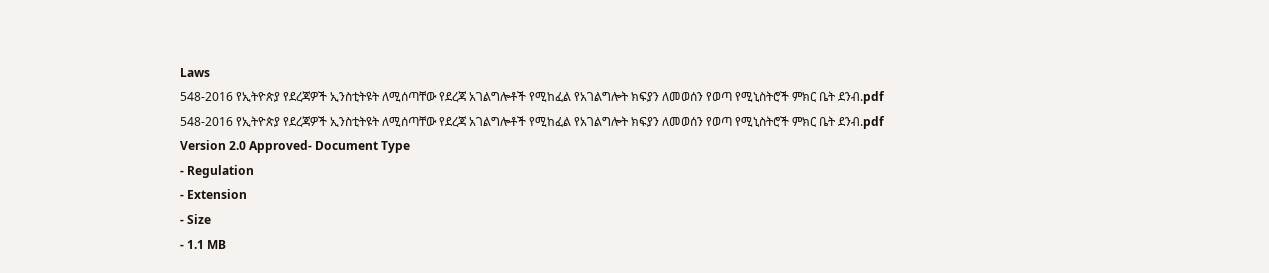Laws
548-2016 የኢትዮጵያ የደረጃዎች ኢንስቲትዩት ለሚሰጣቸው የደረጃ አገልግሎቶች የሚከፈል የአገልግሎት ክፍያን ለመወሰን የወጣ የሚኒስትሮች ምክር ቤት ደንብ.pdf
548-2016 የኢትዮጵያ የደረጃዎች ኢንስቲትዩት ለሚሰጣቸው የደረጃ አገልግሎቶች የሚከፈል የአገልግሎት ክፍያን ለመወሰን የወጣ የሚኒስትሮች ምክር ቤት ደንብ.pdf
Version 2.0 Approved- Document Type
- Regulation
- Extension
- Size
- 1.1 MB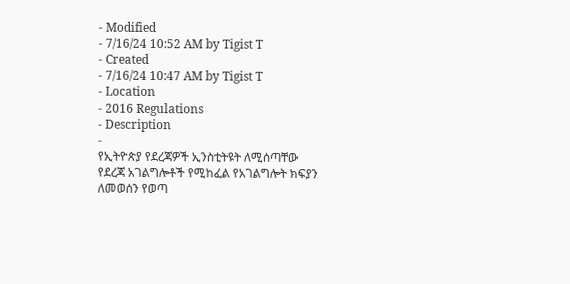- Modified
- 7/16/24 10:52 AM by Tigist T
- Created
- 7/16/24 10:47 AM by Tigist T
- Location
- 2016 Regulations
- Description
-
የኢትዮጵያ የደረጃዎች ኢንስቲትዩት ለሚሰጣቸው
የደረጃ አገልግሎቶች የሚከፈል የአገልግሎት ክፍያን
ለመወሰን የወጣ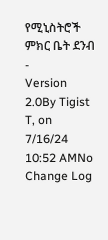የሚኒስትሮች ምክር ቤት ደንብ
-
Version 2.0By Tigist T, on 7/16/24 10:52 AMNo Change Log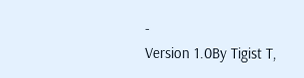-
Version 1.0By Tigist T,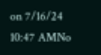on 7/16/24 10:47 AMNo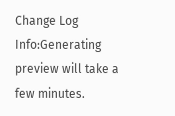Change Log
Info:Generating preview will take a few minutes.